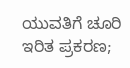ಯುವತಿಗೆ ಚೂರಿ ಇರಿತ ಪ್ರಕರಣ;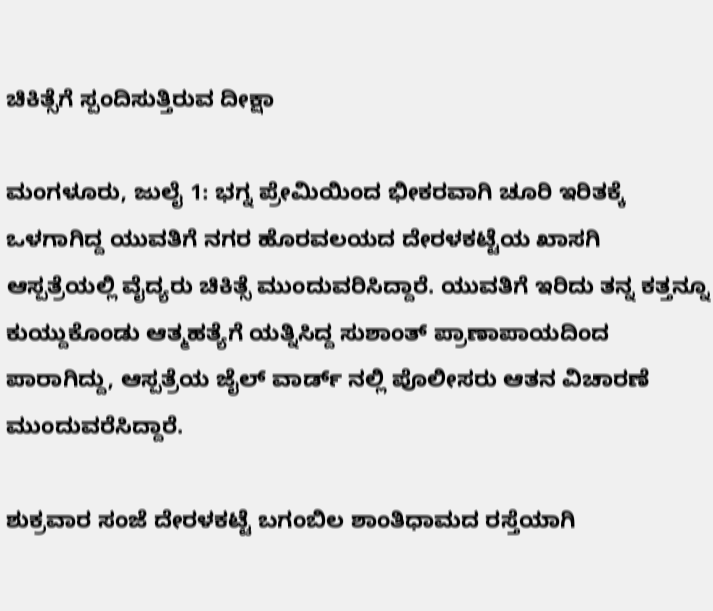ಚಿಕಿತ್ಸೆಗೆ ಸ್ಪಂದಿಸುತ್ತಿರುವ ದೀಕ್ಷಾ

ಮಂಗಳೂರು, ಜುಲೈ 1: ಭಗ್ನ ಪ್ರೇಮಿಯಿಂದ ಭೀಕರವಾಗಿ ಚೂರಿ ಇರಿತಕ್ಕೆ ಒಳಗಾಗಿದ್ದ ಯುವತಿಗೆ ನಗರ ಹೊರವಲಯದ ದೇರಳಕಟ್ಟೆಯ ಖಾಸಗಿ ಆಸ್ಪತ್ರೆಯಲ್ಲಿ ವೈದ್ಯರು ಚಿಕಿತ್ಸೆ ಮುಂದುವರಿಸಿದ್ದಾರೆ. ಯುವತಿಗೆ ಇರಿದು ತನ್ನ ಕತ್ತನ್ನೂ ಕುಯ್ದುಕೊಂಡು ಆತ್ಮಹತ್ಯೆಗೆ ಯತ್ನಿಸಿದ್ದ ಸುಶಾಂತ್ ಪ್ರಾಣಾಪಾಯದಿಂದ ಪಾರಾಗಿದ್ದು, ಆಸ್ಪತ್ರೆಯ ಜೈಲ್ ವಾರ್ಡ್ ನಲ್ಲಿ ಪೊಲೀಸರು ಆತನ ವಿಚಾರಣೆ ಮುಂದುವರೆಸಿದ್ದಾರೆ.

ಶುಕ್ರವಾರ ಸಂಜೆ ದೇರಳಕಟ್ಟೆ ಬಗಂಬಿಲ ಶಾಂತಿಧಾಮದ ರಸ್ತೆಯಾಗಿ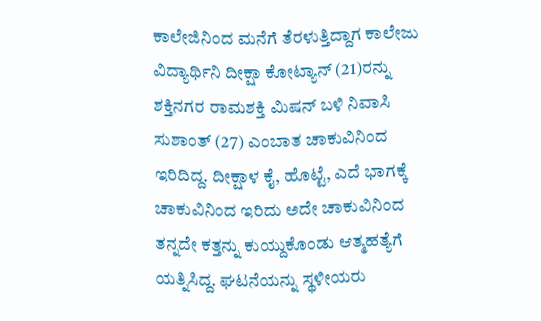ಕಾಲೇಜಿನಿಂದ ಮನೆಗೆ ತೆರಳುತ್ತಿದ್ದಾಗ ಕಾಲೇಜು ವಿದ್ಯಾರ್ಥಿನಿ ದೀಕ್ಷಾ ಕೋಟ್ಯಾನ್ (21)ರನ್ನು ಶಕ್ತಿನಗರ ರಾಮಶಕ್ತಿ ಮಿಷನ್ ಬಳಿ ನಿವಾಸಿ ಸುಶಾಂತ್ (27) ಎಂಬಾತ ಚಾಕುವಿನಿಂದ ಇರಿದಿದ್ದ. ದೀಕ್ಷಾಳ ಕೈ, ಹೊಟ್ಟೆ, ಎದೆ ಭಾಗಕ್ಕೆ ಚಾಕುವಿನಿಂದ ಇರಿದು ಅದೇ ಚಾಕುವಿನಿಂದ ತನ್ನದೇ ಕತ್ತನ್ನು ಕುಯ್ದುಕೊಂಡು ಆತ್ಮಹತ್ಯೆಗೆ ಯತ್ನಿಸಿದ್ದ. ಘಟನೆಯನ್ನು ಸ್ಥಳೀಯರು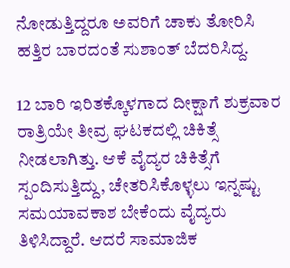ನೋಡುತ್ತಿದ್ದರೂ ಅವರಿಗೆ ಚಾಕು ತೋರಿಸಿ ಹತ್ತಿರ ಬಾರದಂತೆ ಸುಶಾಂತ್ ಬೆದರಿಸಿದ್ದ.

12 ಬಾರಿ ಇರಿತಕ್ಕೊಳಗಾದ ದೀಕ್ಷಾಗೆ ಶುಕ್ರವಾರ ರಾತ್ರಿಯೇ ತೀವ್ರ ಘಟಕದಲ್ಲಿ ಚಿಕಿತ್ಸೆ ನೀಡಲಾಗಿತ್ತು. ಆಕೆ ವೈದ್ಯರ ಚಿಕಿತ್ಸೆಗೆ ಸ್ಪಂದಿಸುತ್ತಿದ್ದು, ಚೇತರಿಸಿಕೊಳ್ಳಲು ಇನ್ನಷ್ಟು ಸಮಯಾವಕಾಶ ಬೇಕೆಂದು ವೈದ್ಯರು ತಿಳಿಸಿದ್ದಾರೆ. ಆದರೆ ಸಾಮಾಜಿಕ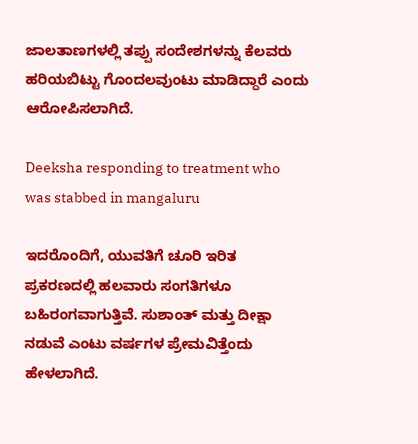ಜಾಲತಾಣಗಳಲ್ಲಿ ತಪ್ಪು ಸಂದೇಶಗಳನ್ನು ಕೆಲವರು ಹರಿಯಬಿಟ್ಟು ಗೊಂದಲವುಂಟು ಮಾಡಿದ್ದಾರೆ ಎಂದು ಆರೋಪಿಸಲಾಗಿದೆ.

Deeksha responding to treatment who was stabbed in mangaluru

ಇದರೊಂದಿಗೆ, ಯುವತಿಗೆ ಚೂರಿ ಇರಿತ ಪ್ರಕರಣದಲ್ಲಿ ಹಲವಾರು ಸಂಗತಿಗಳೂ ಬಹಿರಂಗವಾಗುತ್ತಿವೆ. ಸುಶಾಂತ್ ಮತ್ತು ದೀಕ್ಷಾ ನಡುವೆ ಎಂಟು ವರ್ಷಗಳ ಪ್ರೇಮವಿತ್ತೆಂದು ಹೇಳಲಾಗಿದೆ.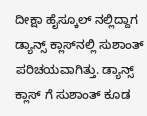ದೀಕ್ಷಾ ಹೈಸ್ಕೂಲ್ ನಲ್ಲಿದ್ದಾಗ ಡ್ಯಾನ್ಸ್ ಕ್ಲಾಸ್‌ನಲ್ಲಿ ಸುಶಾಂತ್ ಪರಿಚಯವಾಗಿತ್ತು. ಡ್ಯಾನ್ಸ್ ಕ್ಲಾಸ್ ಗೆ ಸುಶಾಂತ್ ಕೂಡ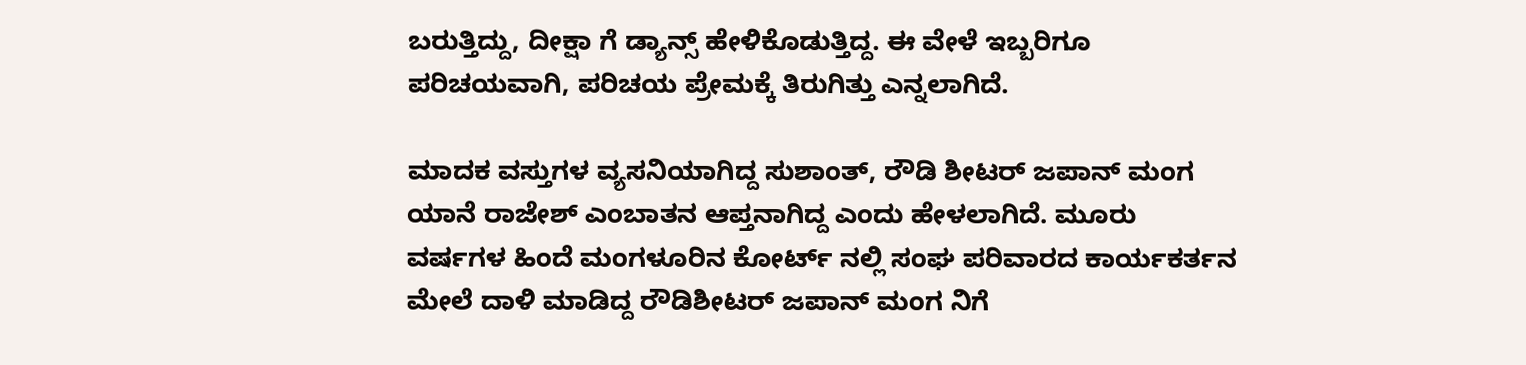ಬರುತ್ತಿದ್ದು, ದೀಕ್ಷಾ ಗೆ ಡ್ಯಾನ್ಸ್ ಹೇಳಿಕೊಡುತ್ತಿದ್ದ. ಈ ವೇಳೆ ಇಬ್ಬರಿಗೂ ಪರಿಚಯವಾಗಿ, ಪರಿಚಯ ಪ್ರೇಮಕ್ಕೆ ತಿರುಗಿತ್ತು ಎನ್ನಲಾಗಿದೆ.

ಮಾದಕ ವಸ್ತುಗಳ ವ್ಯಸನಿಯಾಗಿದ್ದ ಸುಶಾಂತ್, ರೌಡಿ ಶೀಟರ್ ಜಪಾನ್ ಮಂಗ ಯಾನೆ ರಾಜೇಶ್ ಎಂಬಾತನ ಆಪ್ತನಾಗಿದ್ದ ಎಂದು ಹೇಳಲಾಗಿದೆ. ಮೂರು ವರ್ಷಗಳ ಹಿಂದೆ ಮಂಗಳೂರಿನ ಕೋರ್ಟ್ ನಲ್ಲಿ ಸಂಘ ಪರಿವಾರದ ಕಾರ್ಯಕರ್ತನ ಮೇಲೆ ದಾಳಿ ಮಾಡಿದ್ದ ರೌಡಿಶೀಟರ್ ಜಪಾನ್ ಮಂಗ ನಿಗೆ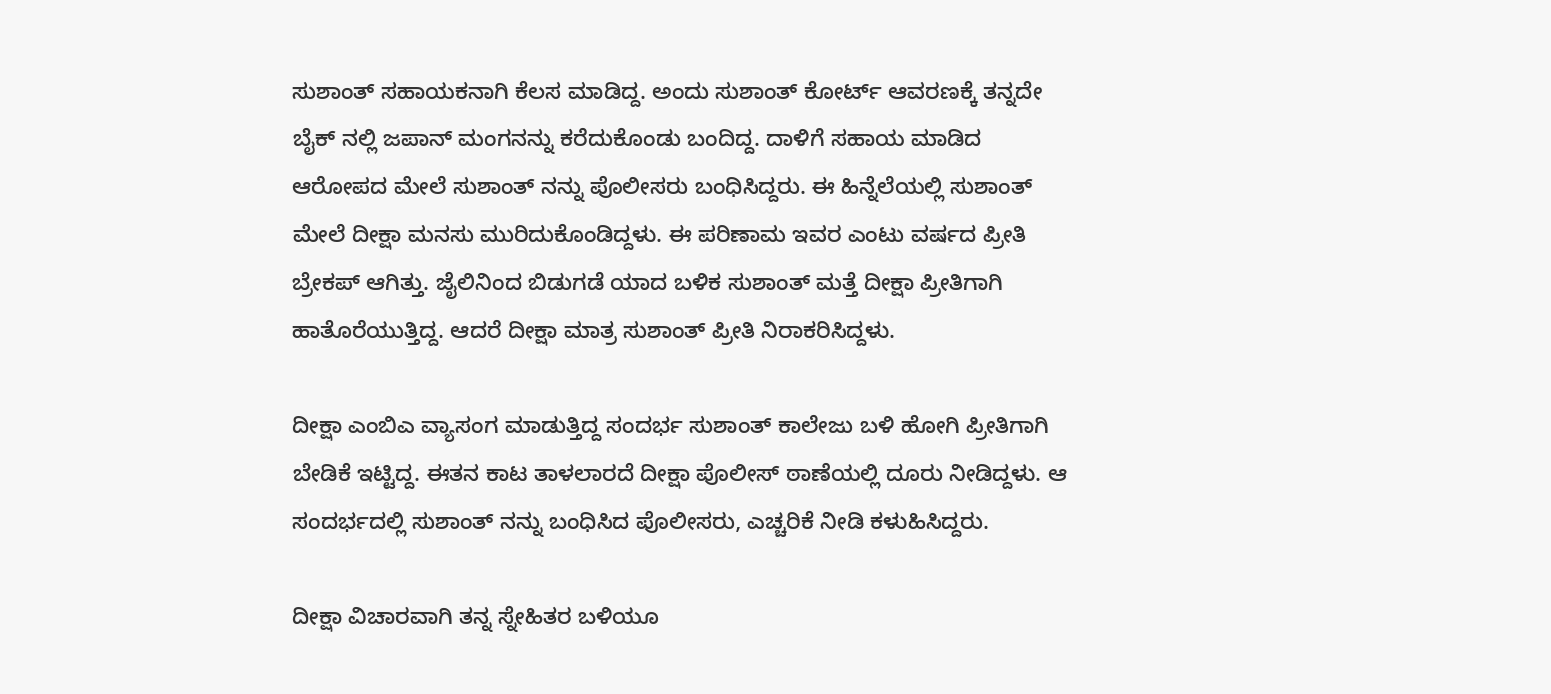ಸುಶಾಂತ್ ಸಹಾಯಕನಾಗಿ ಕೆಲಸ ಮಾಡಿದ್ದ. ಅಂದು ಸುಶಾಂತ್ ಕೋರ್ಟ್ ಆವರಣಕ್ಕೆ ತನ್ನದೇ ಬೈಕ್ ನಲ್ಲಿ ಜಪಾನ್ ಮಂಗನನ್ನು ಕರೆದುಕೊಂಡು ಬಂದಿದ್ದ. ದಾಳಿಗೆ ಸಹಾಯ ಮಾಡಿದ ಆರೋಪದ ಮೇಲೆ ಸುಶಾಂತ್ ನನ್ನು ಪೊಲೀಸರು ಬಂಧಿಸಿದ್ದರು. ಈ ಹಿನ್ನೆಲೆಯಲ್ಲಿ ಸುಶಾಂತ್ ಮೇಲೆ ದೀಕ್ಷಾ ಮನಸು ಮುರಿದುಕೊಂಡಿದ್ದಳು. ಈ ಪರಿಣಾಮ ಇವರ ಎಂಟು ವರ್ಷದ ಪ್ರೀತಿ ಬ್ರೇಕಪ್ ಆಗಿತ್ತು. ಜೈಲಿನಿಂದ ಬಿಡುಗಡೆ ಯಾದ ಬಳಿಕ ಸುಶಾಂತ್ ಮತ್ತೆ ದೀಕ್ಷಾ ಪ್ರೀತಿಗಾಗಿ ಹಾತೊರೆಯುತ್ತಿದ್ದ. ಆದರೆ ದೀಕ್ಷಾ ಮಾತ್ರ ಸುಶಾಂತ್ ಪ್ರೀತಿ ನಿರಾಕರಿಸಿದ್ದಳು.

ದೀಕ್ಷಾ ಎಂಬಿಎ ವ್ಯಾಸಂಗ ಮಾಡುತ್ತಿದ್ದ ಸಂದರ್ಭ ಸುಶಾಂತ್ ಕಾಲೇಜು ಬಳಿ ಹೋಗಿ ಪ್ರೀತಿಗಾಗಿ ಬೇಡಿಕೆ ಇಟ್ಟಿದ್ದ. ಈತನ ಕಾಟ ತಾಳಲಾರದೆ ದೀಕ್ಷಾ ಪೊಲೀಸ್ ಠಾಣೆಯಲ್ಲಿ ದೂರು ನೀಡಿದ್ದಳು. ಆ ಸಂದರ್ಭದಲ್ಲಿ ಸುಶಾಂತ್ ನನ್ನು ಬಂಧಿಸಿದ ಪೊಲೀಸರು, ಎಚ್ಚರಿಕೆ ನೀಡಿ ಕಳುಹಿಸಿದ್ದರು.

ದೀಕ್ಷಾ ವಿಚಾರವಾಗಿ ತನ್ನ ಸ್ನೇಹಿತರ ಬಳಿಯೂ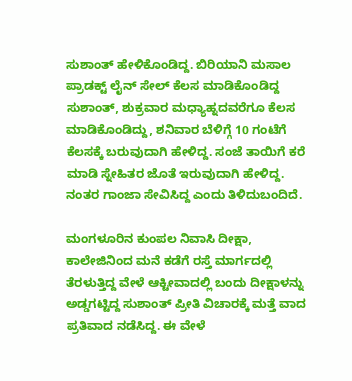ಸುಶಾಂತ್ ಹೇಳಿಕೊಂಡಿದ್ದ. ಬಿರಿಯಾನಿ ಮಸಾಲ ಪ್ರಾಡಕ್ಟ್ ಲೈನ್ ಸೇಲ್ ಕೆಲಸ ಮಾಡಿಕೊಂಡಿದ್ದ ಸುಶಾಂತ್, ಶುಕ್ರವಾರ ಮಧ್ಯಾಹ್ನದವರೆಗೂ ಕೆಲಸ ಮಾಡಿಕೊಂಡಿದ್ದು, ಶನಿವಾರ ಬೆಳಿಗ್ಗೆ 10 ಗಂಟೆಗೆ ಕೆಲಸಕ್ಕೆ ಬರುವುದಾಗಿ ಹೇಳಿದ್ದ. ಸಂಜೆ ತಾಯಿಗೆ ಕರೆ ಮಾಡಿ ಸ್ನೇಹಿತರ ಜೊತೆ ಇರುವುದಾಗಿ ಹೇಳಿದ್ದ. ನಂತರ ಗಾಂಜಾ ಸೇವಿಸಿದ್ದ ಎಂದು ತಿಳಿದುಬಂದಿದೆ.

ಮಂಗಳೂರಿನ ಕುಂಪಲ ನಿವಾಸಿ ದೀಕ್ಷಾ, ಕಾಲೇಜಿನಿಂದ ಮನೆ ಕಡೆಗೆ ರಸ್ತೆ ಮಾರ್ಗದಲ್ಲಿ ತೆರಳುತ್ತಿದ್ದ ವೇಳೆ ಆಕ್ಟೀವಾದಲ್ಲಿ ಬಂದು ದೀಕ್ಷಾಳನ್ನು ಅಡ್ಡಗಟ್ಟಿದ್ದ ಸುಶಾಂತ್ ಪ್ರೀತಿ ವಿಚಾರಕ್ಕೆ ಮತ್ತೆ ವಾದ ಪ್ರತಿವಾದ ನಡೆಸಿದ್ದ. ಈ ವೇಳೆ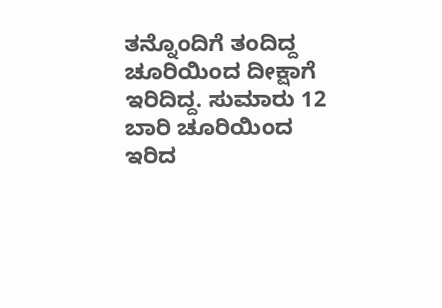ತನ್ನೊಂದಿಗೆ ತಂದಿದ್ದ ಚೂರಿಯಿಂದ ದೀಕ್ಷಾಗೆ ಇರಿದಿದ್ದ. ಸುಮಾರು 12 ಬಾರಿ ಚೂರಿಯಿಂದ ಇರಿದ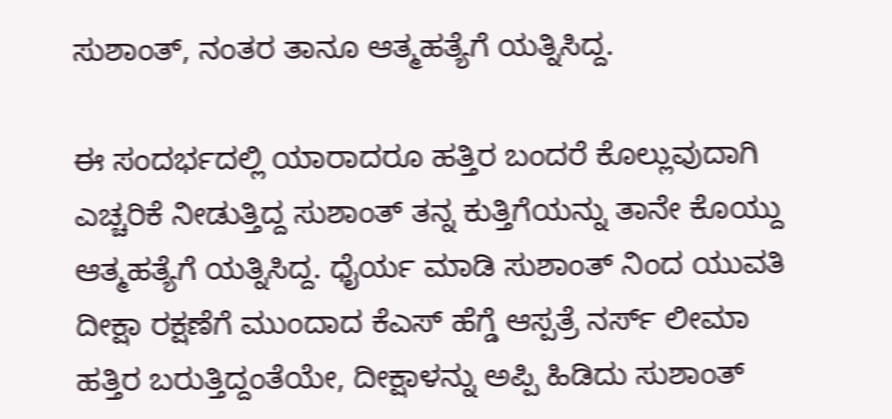ಸುಶಾಂತ್, ನಂತರ ತಾನೂ ಆತ್ಮಹತ್ಯೆಗೆ ಯತ್ನಿಸಿದ್ದ.

ಈ ಸಂದರ್ಭದಲ್ಲಿ ಯಾರಾದರೂ ಹತ್ತಿರ ಬಂದರೆ ಕೊಲ್ಲುವುದಾಗಿ ಎಚ್ಚರಿಕೆ ನೀಡುತ್ತಿದ್ದ ಸುಶಾಂತ್ ತನ್ನ ಕುತ್ತಿಗೆಯನ್ನು ತಾನೇ ಕೊಯ್ದು ಆತ್ಮಹತ್ಯೆಗೆ ಯತ್ನಿಸಿದ್ದ. ಧೈರ್ಯ ಮಾಡಿ ಸುಶಾಂತ್ ನಿಂದ ಯುವತಿ ದೀಕ್ಷಾ ರಕ್ಷಣೆಗೆ ಮುಂದಾದ ಕೆಎಸ್ ಹೆಗ್ಡೆ ಆಸ್ಪತ್ರೆ ನರ್ಸ್ ಲೀಮಾ ಹತ್ತಿರ ಬರುತ್ತಿದ್ದಂತೆಯೇ, ದೀಕ್ಷಾಳನ್ನು ಅಪ್ಪಿ ಹಿಡಿದು ಸುಶಾಂತ್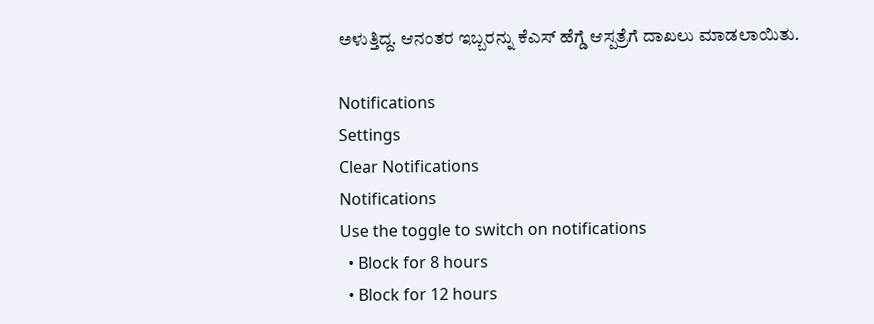ಅಳುತ್ತಿದ್ದ. ಆನಂತರ ಇಬ್ಬರನ್ನು ಕೆಎಸ್ ಹೆಗ್ಡೆ ಆಸ್ಪತ್ರೆಗೆ ದಾಖಲು ಮಾಡಲಾಯಿತು.

Notifications
Settings
Clear Notifications
Notifications
Use the toggle to switch on notifications
  • Block for 8 hours
  • Block for 12 hours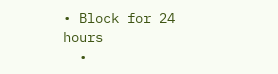• Block for 24 hours
  •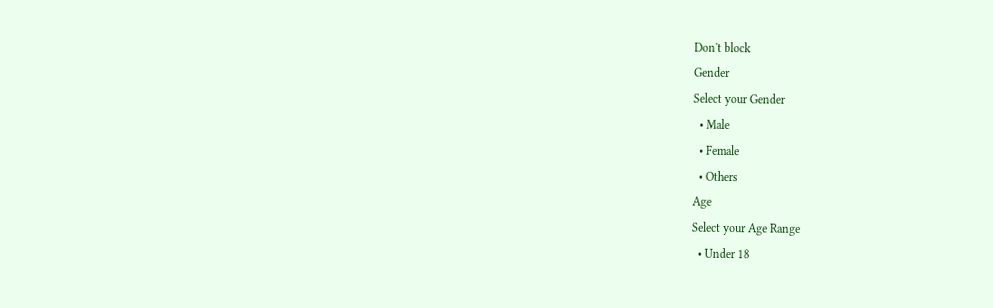Don't block
Gender
Select your Gender
  • Male
  • Female
  • Others
Age
Select your Age Range
  • Under 18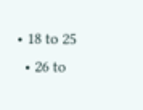• 18 to 25
  • 26 to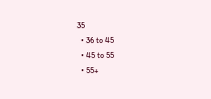35
  • 36 to 45
  • 45 to 55
  • 55+